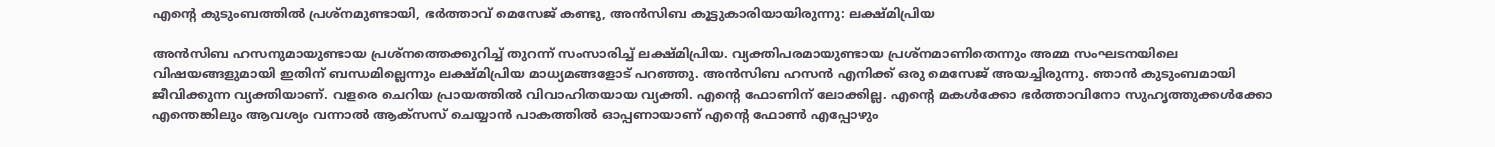എന്റെ കുടുംബത്തിൽ പ്രശ്നമുണ്ടായി, ഭർത്താവ് മെസേജ് കണ്ടു, അൻസിബ കൂട്ടുകാരിയായിരുന്നു: ലക്ഷ്മിപ്രിയ

അൻസിബ ഹസനുമായുണ്ടായ പ്രശ്നത്തെക്കുറിച്ച് തുറന്ന് സംസാരിച്ച് ലക്ഷ്മിപ്രിയ. വ്യക്തിപരമായുണ്ടായ പ്രശ്നമാണിതെന്നും അമ്മ സംഘടനയിലെ വിഷയങ്ങളുമായി ഇതിന് ബന്ധമില്ലെന്നും ലക്ഷ്മിപ്രിയ മാധ്യമങ്ങളോട് പറഞ്ഞു. അൻസിബ ഹസൻ എനിക്ക് ഒരു മെസേജ് അയച്ചിരുന്നു. ഞാൻ കുടുംബമായി ജീവിക്കുന്ന വ്യക്തിയാണ്. വളരെ ചെറിയ പ്രായത്തിൽ വിവാഹിതയായ വ്യക്തി. എന്റെ ഫോണിന് ലോക്കില്ല. എന്റെ മകൾക്കോ ഭർത്താവിനോ സുഹൃത്തുക്കൾക്കോ എന്തെങ്കിലും ആവശ്യം വന്നാൽ ആക്സസ് ചെയ്യാൻ പാകത്തിൽ ഓപ്പണായാണ് എന്റെ ഫോൺ എപ്പോഴും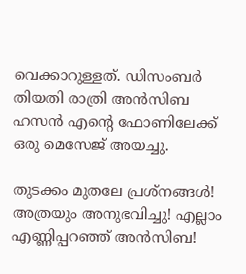വെക്കാറുള്ളത്. ഡിസംബർ തിയതി രാത്രി അൻസിബ ഹസൻ എന്റെ ഫോണിലേക്ക് ഒരു മെസേജ് അയച്ചു.

തുടക്കം മുതലേ പ്രശ്‌നങ്ങള്‍! അത്രയും അനുഭവിച്ചു! എല്ലാം എണ്ണിപ്പറഞ്ഞ് അന്‍സിബ!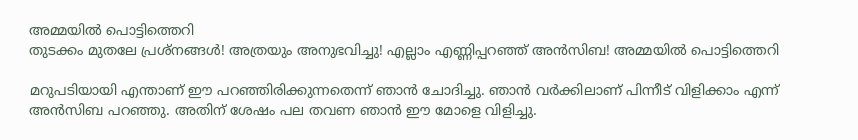അമ്മയിൽ പൊട്ടിത്തെറി
തുടക്കം മുതലേ പ്രശ്‌നങ്ങള്‍! അത്രയും അനുഭവിച്ചു! എല്ലാം എണ്ണിപ്പറഞ്ഞ് അന്‍സിബ! അമ്മയിൽ പൊട്ടിത്തെറി

മറുപടിയായി എന്താണ് ഈ പറഞ്ഞിരിക്കുന്നതെന്ന് ഞാൻ ചോദിച്ചു. ഞാൻ വർക്കിലാണ് പിന്നീട് വിളിക്കാം എന്ന് അൻസിബ പറഞ്ഞു. അതിന് ശേഷം പല തവണ ഞാൻ ഈ മോളെ വിളിച്ചു.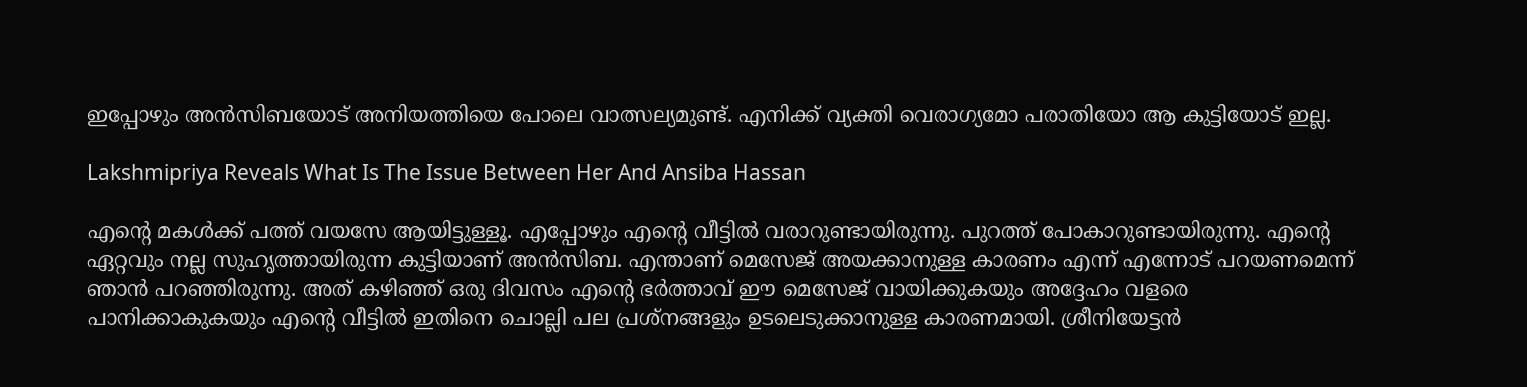ഇപ്പോഴും അൻസിബയോ‌ട് അനിയത്തിയെ പോലെ വാത്സല്യമുണ്ട്. എനിക്ക് വ്യക്തി വെരാഗ്യമോ പരാതിയോ ആ കുട്ടിയോട് ഇല്ല.

Lakshmipriya Reveals What Is The Issue Between Her And Ansiba Hassan

എന്റെ മകൾക്ക് പത്ത് വയസേ ആയിട്ടുള്ളൂ. എപ്പോഴും എന്റെ വീട്ടിൽ വരാറുണ്ടായിരുന്നു. പുറത്ത് പോകാറുണ്ടായിരുന്നു. എന്റെ ഏറ്റവും നല്ല സുഹൃത്തായിരുന്ന കുട്ടിയാണ് അൻസിബ. എന്താണ് മെസേജ് അയക്കാനുള്ള കാരണം എന്ന് എന്നോട് പറയണമെന്ന് ഞാൻ പറഞ്ഞിരുന്നു. അത് കഴിഞ്ഞ് ഒരു ദിവസം എന്റെ ഭർത്താവ് ഈ മെസേജ് വായിക്കുകയും അദ്ദേഹം വളരെ പാനിക്കാകുകയും എന്റെ വീട്ടിൽ ഇതിനെ ചൊല്ലി പല പ്രശ്നങ്ങളും ഉടലെടുക്കാനുള്ള കാരണമായി. ശ്രീനിയേട്ടൻ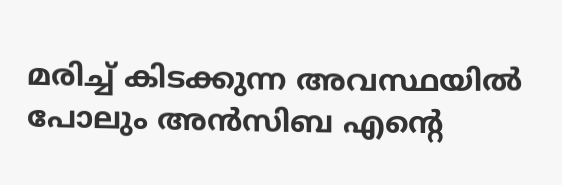മരിച്ച് കിടക്കുന്ന അവസ്ഥയിൽ പോലും അൻസിബ എന്റെ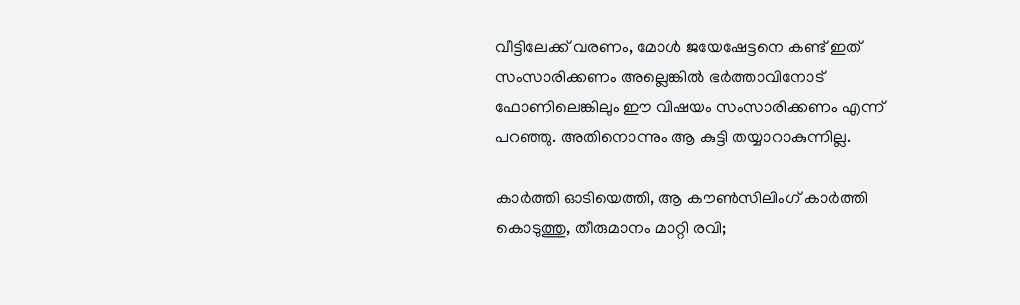വീ‌ട്ടിലേക്ക് വരണം, മോൾ ജയേഷേട്ടനെ കണ്ട് ഇത് സംസാരിക്കണം അല്ലെങ്കിൽ ഭർത്താവിനോ‌ട് ഫോണിലെങ്കിലും ഈ വിഷയം സംസാരിക്കണം എന്ന് പറഞ്ഞു. അതിനൊന്നും ആ കുട്ടി തയ്യാറാകുന്നില്ല.

കാർത്തി ഓടിയെത്തി, ആ കൗൺസിലിംഗ് കാർത്തി കൊടുത്തു, തീരുമാനം മാറ്റി രവി;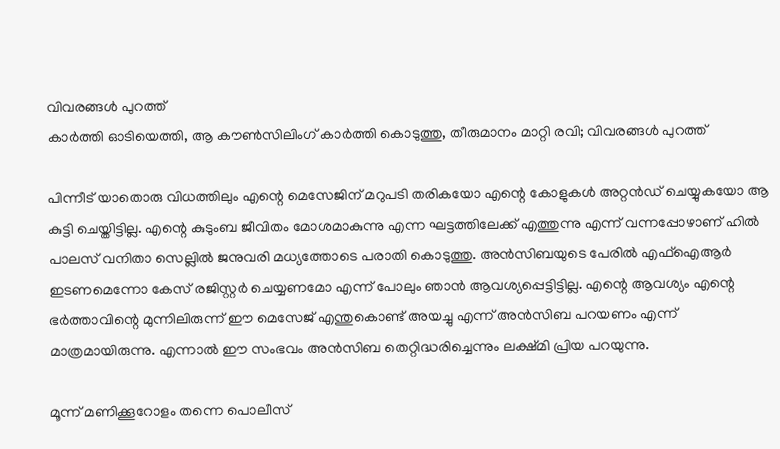വിവരങ്ങൾ പുറത്ത്
കാർത്തി ഓടിയെത്തി, ആ കൗൺസിലിംഗ് കാർത്തി കൊടുത്തു, തീരുമാനം മാറ്റി രവി; വിവരങ്ങൾ പുറത്ത്

പിന്നീട് യാതൊരു വിധത്തിലും എന്റെ മെസേജിന് മറുപടി തരികയോ എന്റെ കോളുകൾ അറ്റൻഡ് ചെയ്യുകയോ ആ കുട്ടി ചെയ്തിട്ടില്ല. എന്റെ കുടുംബ ജീവിതം മോശമാകുന്നു എന്ന ഘട്ടത്തിലേക്ക് എത്തുന്നു എന്ന് വന്നപ്പോഴാണ് ഹിൽ പാലസ് വനിതാ സെല്ലിൽ ജനുവരി മധ്യത്തോടെ പരാതി കൊടുത്തു. അൻസിബയുടെ പേരിൽ എഫ്ഐആർ ഇടണമെന്നോ കേസ് രജിസ്റ്റർ ചെയ്യണമോ എന്ന് പോലും ഞാൻ ആവശ്യപ്പെട്ടിട്ടില്ല. എന്റെ ആവശ്യം എന്റെ ഭർത്താവിന്റെ മുന്നിലിരുന്ന് ഈ മെസേജ് എന്തുകൊണ്ട് അയച്ചു എന്ന് അൻസിബ പറയണം എന്ന് മാത്രമായിരുന്നു. എന്നാൽ ഈ സംഭവം അൻസിബ തെറ്റിദ്ധരിച്ചെന്നും ലക്ഷ്മി പ്രിയ പറയുന്നു.

മൂന്ന് മണിക്കൂറോളം തന്നെ പൊലീസ്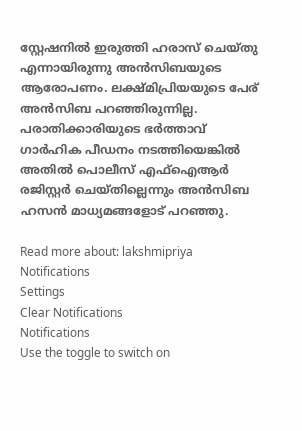സ്റ്റേഷനിൽ ഇരുത്തി ഹരാസ് ചെയ്തു എന്നായിരുന്നു അൻസിബയുടെ ആരോപണം. ലക്ഷ്മിപ്രിയയുടെ പേര് അൻസിബ പറഞ്ഞിരുന്നില്ല. പരാതിക്കാരിയുടെ ഭർത്താവ് ഗാർഹിക പീഡനം നടത്തിയെങ്കിൽ അതിൽ പൊലീസ് എഫ്ഐആർ രജിസ്റ്റർ ചെയ്തില്ലെന്നും അൻസിബ ഹസൻ മാധ്യമങ്ങളോട് പറഞ്ഞു.

Read more about: lakshmipriya
Notifications
Settings
Clear Notifications
Notifications
Use the toggle to switch on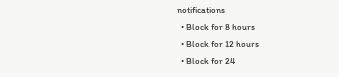notifications
  • Block for 8 hours
  • Block for 12 hours
  • Block for 24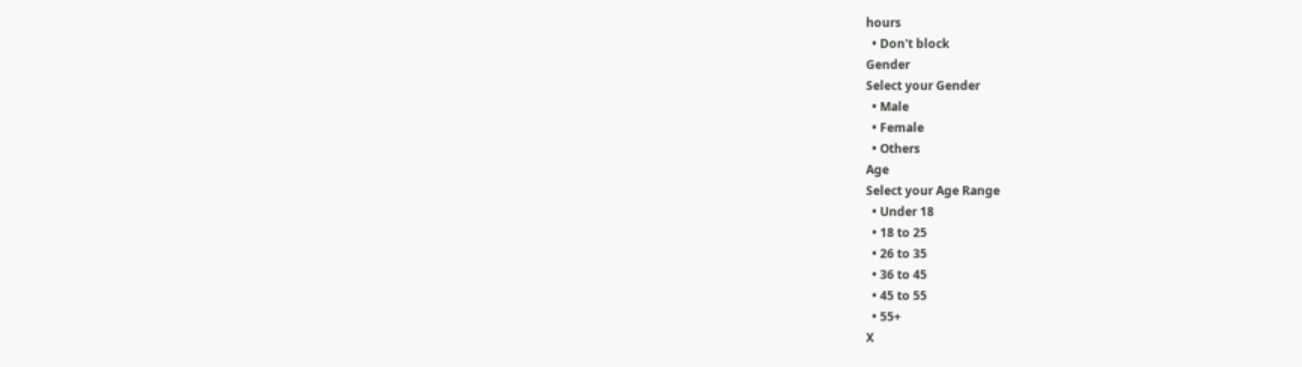hours
  • Don't block
Gender
Select your Gender
  • Male
  • Female
  • Others
Age
Select your Age Range
  • Under 18
  • 18 to 25
  • 26 to 35
  • 36 to 45
  • 45 to 55
  • 55+
X